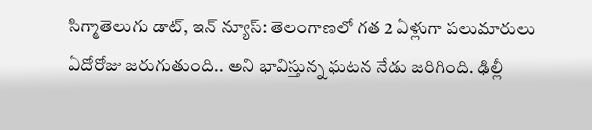సిగ్మాతెలుగు డాట్, ఇన్ న్యూస్: తెలంగాణలో గత 2 ఏళ్లుగా పలుమారులు ఏదోరోజు జరుగుతుంది.. అని భావిస్తున్న ఘటన నేడు జరిగింది. ఢిల్లీ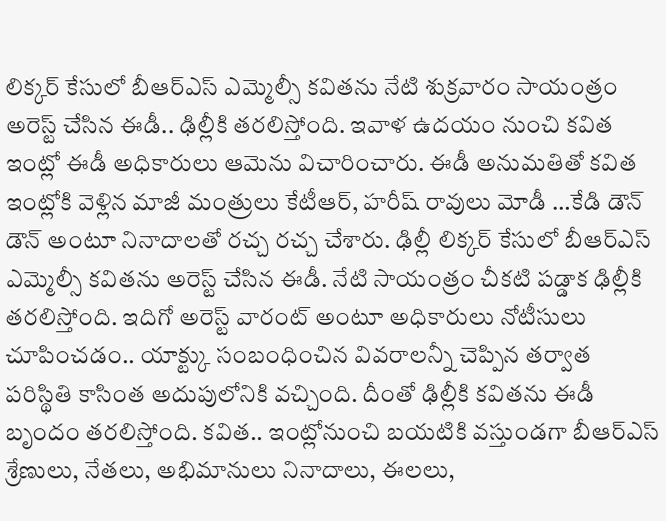లిక్కర్ కేసులో బీఆర్ఎస్ ఎమ్మెల్సీ కవితను నేటి శుక్రవారం సాయంత్రం అరెస్ట్ చేసిన ఈడీ.. ఢిల్లీకి తరలిస్తోంది. ఇవాళ ఉదయం నుంచి కవిత ఇంట్లో ఈడీ అధికారులు ఆమెను విచారించారు. ఈడీ అనుమతితో కవిత ఇంట్లోకి వెళ్లిన మాజీ మంత్రులు కేటీఆర్, హరీష్ రావులు మోడీ …కేడి డౌన్ డౌన్ అంటూ నినాదాలతో రచ్చ రచ్చ చేశారు. ఢిల్లీ లిక్కర్ కేసులో బీఆర్ఎస్ ఎమ్మెల్సీ కవితను అరెస్ట్ చేసిన ఈడీ. నేటి సాయంత్రం చీకటి పడ్డాక ఢిల్లీకి తరలిస్తోంది. ఇదిగో అరెస్ట్ వారంట్ అంటూ అధికారులు నోటీసులు చూపించడం.. యాక్ట్కు సంబంధించిన వివరాలన్నీ చెప్పిన తర్వాత పరిస్థితి కాసింత అదుపులోనికి వచ్చింది. దీంతో ఢిల్లీకి కవితను ఈడీ బృందం తరలిస్తోంది. కవిత.. ఇంట్లోనుంచి బయటికి వస్తుండగా బీఆర్ఎస్ శ్రేణులు, నేతలు, అభిమానులు నినాదాలు, ఈలలు,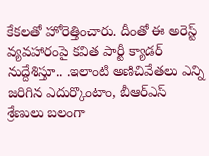కేకలతో హోరెత్తించారు. దీంతో ఈ అరెస్ట్ వ్యవహారంపై కవిత పార్టీ క్యాడర్ నుద్దేశిస్తూ.. .ఇలాంటి అణిచివేతలు ఎన్ని జరిగిన ఎదుర్కొంటాం, బీఆర్ఎస్ శ్రేణులు బలంగా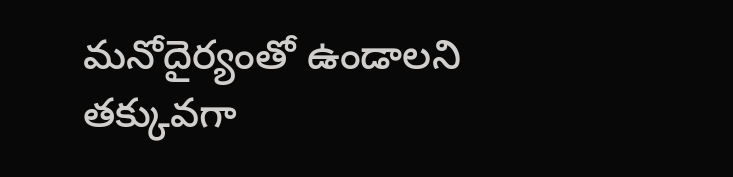మనోదైర్యంతో ఉండాలని తక్కువగా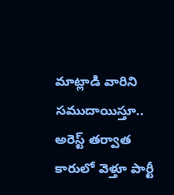మాట్లాడి వారిని సముదాయిస్తూ.. అరెస్ట్ తర్వాత కారులో వెళ్తూ పార్టీ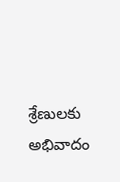శ్రేణులకు అభివాదం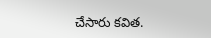చేసారు కవిత.